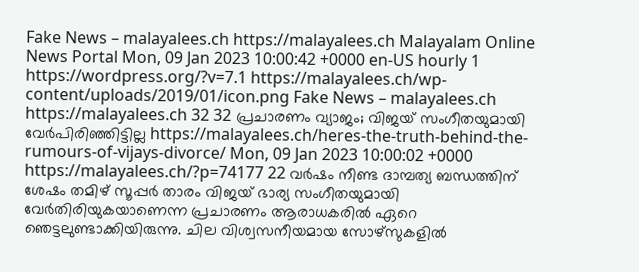Fake News – malayalees.ch https://malayalees.ch Malayalam Online News Portal Mon, 09 Jan 2023 10:00:42 +0000 en-US hourly 1 https://wordpress.org/?v=7.1 https://malayalees.ch/wp-content/uploads/2019/01/icon.png Fake News – malayalees.ch https://malayalees.ch 32 32 പ്രചാരണം വ്യാജം; വിജയ് സംഗീതയുമായി വേർപിരിഞ്ഞിട്ടില്ല https://malayalees.ch/heres-the-truth-behind-the-rumours-of-vijays-divorce/ Mon, 09 Jan 2023 10:00:02 +0000 https://malayalees.ch/?p=74177 22 വർഷം നീണ്ട ദാമ്പത്യ ബന്ധത്തിന് ശേഷം തമിഴ് സൂപ്പർ താരം വിജയ് ഭാര്യ സംഗീതയുമായി വേർതിരിയുകയാണെന്ന പ്രചാരണം ആരാധകരിൽ ഏറെ ഞെട്ടലുണ്ടാക്കിയിരുന്നു. ചില വിശ്വസനീയമായ സോഴ്സുകളിൽ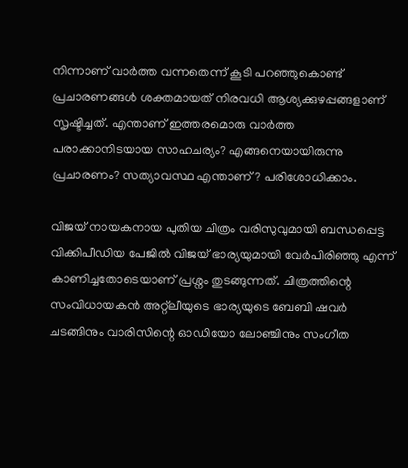നിന്നാണ് വാർത്ത വന്നതെന്ന് കൂടി പറഞ്ഞുകൊണ്ട് പ്രചാരണങ്ങൾ ശക്തമായത് നിരവധി ആശ്യക്കുഴപ്പങ്ങളാണ് സൃഷ്ടിച്ചത്. എന്താണ് ഇത്തരമൊരു വാർത്ത പരാക്കാനിടയായ സാഹചര്യം? എങ്ങനെയായിരുന്നു പ്രചാരണം? സത്യാവസ്ഥ എന്താണ്? പരിശോധിക്കാം.

വിജയ് നായകനായ പുതിയ ചിത്രം വരിസുവുമായി ബന്ധപ്പെട്ട വിക്കിപീഡിയ പേജിൽ വിജയ് ഭാര്യയുമായി വേർപിരിഞ്ഞു എന്ന് കാണിച്ചതോടെയാണ് പ്രശ്നം തുടങ്ങുന്നത്. ചിത്രത്തിന്റെ സംവിധായകൻ അറ്റ്ലീയുടെ ഭാര്യയുടെ ബേബി ഷവർ ചടങ്ങിനും വാരിസിന്റെ ഓഡിയോ ലോഞ്ചിനും സംഗീത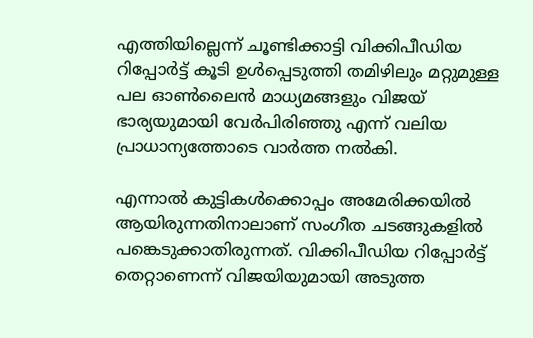എത്തിയില്ലെന്ന് ചൂണ്ടിക്കാട്ടി വിക്കിപീഡിയ റിപ്പോർട്ട് കൂടി ഉൾപ്പെടുത്തി തമിഴിലും മറ്റുമുള്ള പല ഓൺ‌ലൈൻ മാധ്യമങ്ങളും വിജയ് ഭാര്യയുമായി വേർ‌പിരിഞ്ഞു എന്ന് വലിയ പ്രാധാന്യത്തോടെ വാർത്ത നൽകി.

എന്നാൽ കുട്ടികൾക്കൊപ്പം അമേരിക്കയിൽ ആയിരുന്നതിനാലാണ് സംഗീത ചടങ്ങുകളിൽ‌ പങ്കെടുക്കാതിരുന്നത്. വിക്കിപീഡിയ റിപ്പോർട്ട് തെറ്റാണെന്ന് വിജയിയുമായി അടുത്ത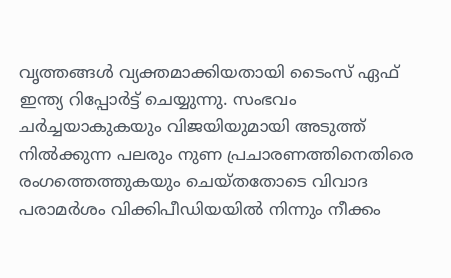വൃത്തങ്ങൾ വ്യക്തമാക്കിയതായി ടൈംസ് ഏഫ് ഇന്ത്യ റിപ്പോർട്ട് ചെയ്യുന്നു. സംഭവം ചർച്ചയാകുകയും വിജയിയുമായി അടുത്ത് നിൽക്കുന്ന പലരും നുണ പ്രചാരണത്തിനെതിരെ രംഗത്തെത്തുകയും ചെയ്തതോടെ വിവാദ പരാമർശം വിക്കിപീഡിയയിൽ നിന്നും നീക്കം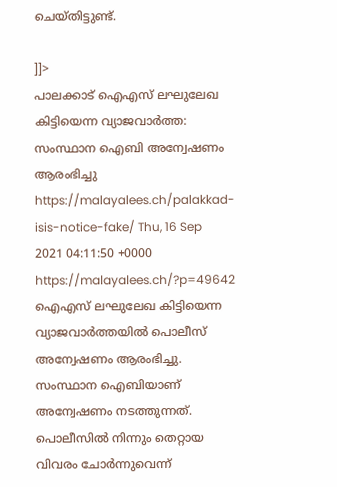ചെയ്തിട്ടുണ്ട്.

]]>
പാലക്കാട് ഐഎസ് ലഘുലേഖ കിട്ടിയെന്ന വ്യാജവാർത്ത: സംസ്ഥാന ഐബി അന്വേഷണം ആരംഭിച്ചു https://malayalees.ch/palakkad-isis-notice-fake/ Thu, 16 Sep 2021 04:11:50 +0000 https://malayalees.ch/?p=49642 ഐഎസ് ലഘുലേഖ കിട്ടിയെന്ന വ്യാജവാർത്തയിൽ പൊലീസ് അന്വേഷണം ആരംഭിച്ചു. സംസ്ഥാന ഐബിയാണ് അന്വേഷണം നടത്തുന്നത്. പൊലീസിൽ നിന്നും തെറ്റായ വിവരം ചോർന്നുവെന്ന്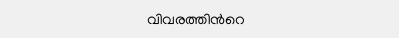വിവരത്തിന്‍റെ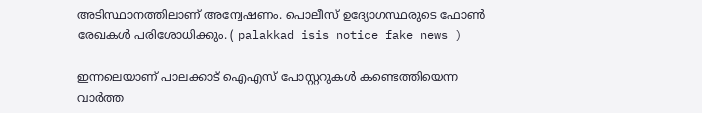അടിസ്ഥാനത്തിലാണ് അന്വേഷണം. പൊലീസ് ഉദ്യോഗസ്ഥരുടെ ഫോൺ രേഖകൾ പരിശോധിക്കും. ( palakkad isis notice fake news )

ഇന്നലെയാണ് പാലക്കാട് ഐഎസ് പോസ്റ്ററുകള്‍ കണ്ടെത്തിയെന്ന വാർത്ത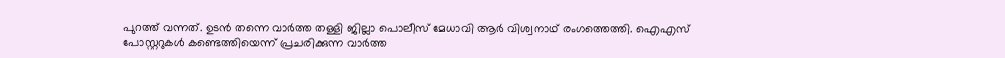പുറത്ത് വന്നത്. ഉടൻ തന്നെ വാർത്ത തള്ളി ജില്ലാ പൊലീസ് മേധാവി ആര്‍ വിശ്വനാഥ് രംഗത്തെത്തി. ഐഎസ് പോസ്റ്ററുകള്‍ കണ്ടെത്തിയെന്ന് പ്രചരിക്കുന്ന വാര്‍ത്ത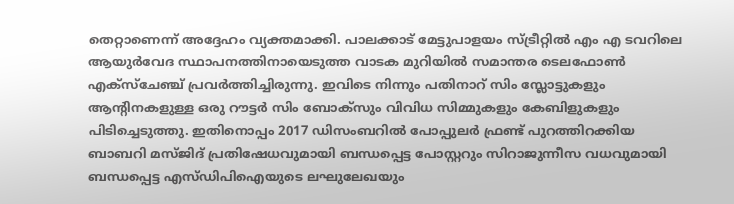തെറ്റാണെന്ന് അദ്ദേഹം വ്യക്തമാക്കി. പാലക്കാട് മേട്ടുപാളയം സ്ട്രീറ്റിൽ എം എ ടവറിലെ ആയുര്‍വേദ സ്ഥാപനത്തിനായെടുത്ത വാടക മുറിയിൽ സമാന്തര ടെലഫോണ്‍ എക്സ്ചേഞ്ച് പ്രവര്‍ത്തിച്ചിരുന്നു. ഇവിടെ നിന്നും പതിനാറ് സിം സ്ലോട്ടുകളും ആന്‍റിനകളുള്ള ഒരു റൗട്ടര്‍ സിം ബോക്സും വിവിധ സിമ്മുകളും കേബിളുകളും പിടിച്ചെടുത്തു. ഇതിനൊപ്പം 2017 ഡിസംബറില്‍ പോപ്പുലര്‍ ഫ്രണ്ട് പുറത്തിറക്കിയ ബാബറി മസ്ജിദ് പ്രതിഷേധവുമായി ബന്ധപ്പെട്ട പോസ്റ്ററും സിറാജുന്നീസ വധവുമായി ബന്ധപ്പെട്ട എസ്ഡിപിഐയുടെ ലഘുലേഖയും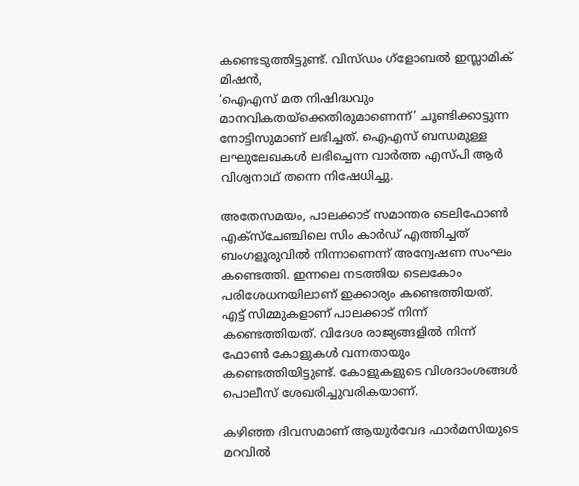കണ്ടെടുത്തിട്ടുണ്ട്. വിസ്ഡം ഗ്ളോബല്‍ ഇസ്ലാമിക് മിഷന്‍,
‘ഐഎസ് മത നിഷിദ്ധവും മാനവികതയ്ക്കെതിരുമാണെന്ന്’ ചൂണ്ടിക്കാട്ടുന്ന നോട്ടിസുമാണ് ലഭിച്ചത്. ഐഎസ് ബന്ധമുള്ള ലഘുലേഖകള്‍ ലഭിച്ചെന്ന വാര്‍ത്ത എസ്പി ആര്‍ വിശ്വനാഥ് തന്നെ നിഷേധിച്ചു.

അതേസമയം, പാലക്കാട് സമാന്തര ടെലിഫോൺ എക്സ്ചേഞ്ചിലെ സിം കാർഡ് എത്തിച്ചത് ബംഗളൂരുവിൽ നിന്നാണെന്ന് അന്വേഷണ സംഘം കണ്ടെത്തി. ഇന്നലെ നടത്തിയ ടെലകോം പരിശേധനയിലാണ് ഇക്കാര്യം കണ്ടെത്തിയത്. എട്ട് സിമ്മുകളാണ് പാലക്കാട് നിന്ന് കണ്ടെത്തിയത്. വിദേശ രാജ്യങ്ങളിൽ നിന്ന് ഫോൺ കോളുകൾ വന്നതായും കണ്ടെത്തിയിട്ടുണ്ട്. കോളുകളുടെ വിശദാംശങ്ങൾ പൊലീസ് ശേഖരിച്ചുവരികയാണ്.

കഴിഞ്ഞ ദിവസമാണ് ആയുർവേദ ഫാർമസിയുടെ മറവിൽ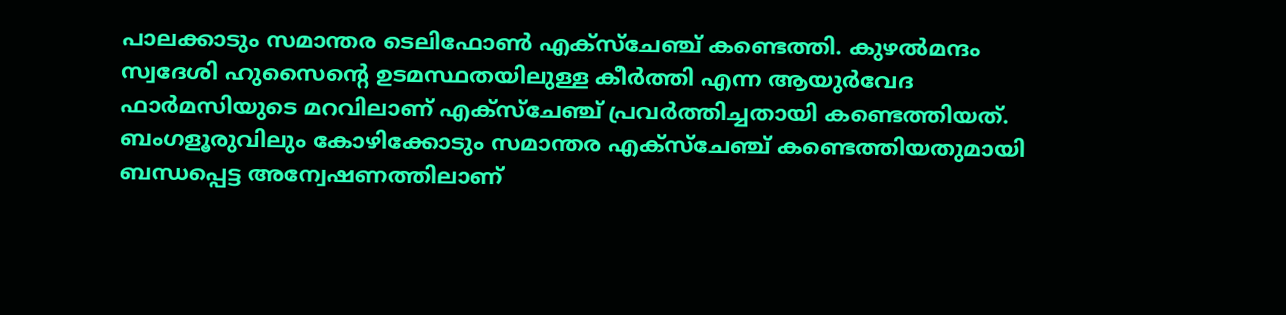പാലക്കാടും സമാന്തര ടെലിഫോൺ എക്സ്‌ചേഞ്ച് കണ്ടെത്തി. കുഴൽമന്ദം സ്വദേശി ഹുസൈൻ്റെ ഉടമസ്ഥതയിലുള്ള കീ‍ർത്തി എന്ന ആയുർവേദ ഫാർമസിയുടെ മറവിലാണ് എക്സ്‌ചേഞ്ച് പ്രവർത്തിച്ചതായി കണ്ടെത്തിയത്. ബംഗളൂരുവിലും കോഴിക്കോടും സമാന്തര എക്സ്‌ചേഞ്ച് കണ്ടെത്തിയതുമായി ബന്ധപ്പെട്ട അന്വേഷണത്തിലാണ്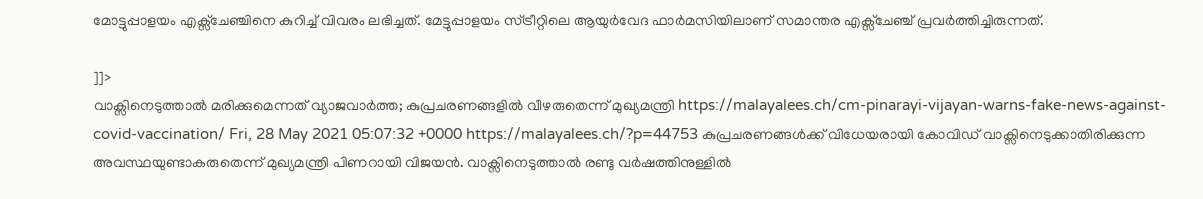മോട്ടുപ്പാളയം എക്സ്‌ചേഞ്ചിനെ കുറിച്ച് വിവരം ലഭിച്ചത്. മേട്ടുപ്പാളയം സ്ട്രീറ്റിലെ ആയു‍ർവേദ ഫാ‍ർമസിയിലാണ് സമാന്തര എക്സ്‌ചേഞ്ച് പ്രവർത്തിച്ചിരുന്നത്.

]]>
വാക്സിനെടുത്താല്‍ മരിക്കുമെന്നത് വ്യാജവാര്‍ത്ത; കുപ്രചരണങ്ങളില്‍ വീഴരുതെന്ന് മുഖ്യമന്ത്രി https://malayalees.ch/cm-pinarayi-vijayan-warns-fake-news-against-covid-vaccination/ Fri, 28 May 2021 05:07:32 +0000 https://malayalees.ch/?p=44753 കുപ്രചരണങ്ങൾക്ക് വിധേയരായി കോവിഡ് വാക്സിനെടുക്കാതിരിക്കുന്ന അവസ്ഥയുണ്ടാകരുതെന്ന് മുഖ്യമന്ത്രി പിണറായി വിജയന്‍. വാക്സിനെടുത്താൽ രണ്ടു വർഷത്തിനുള്ളിൽ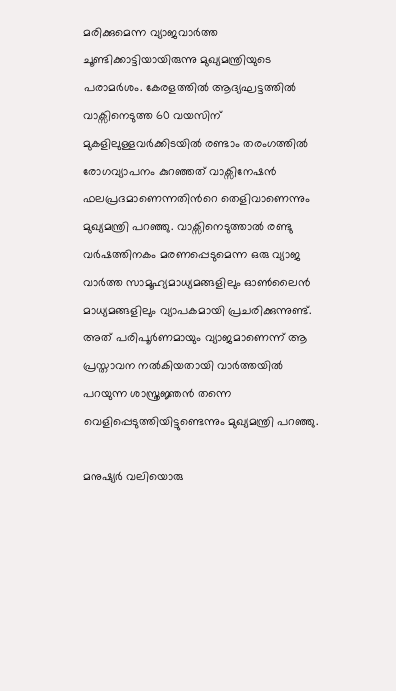മരിക്കുമെന്ന വ്യാജവാർത്ത ചൂണ്ടിക്കാട്ടിയായിരുന്നു മുഖ്യമന്ത്രിയുടെ പരാമര്‍ശം. കേരളത്തിൽ ആദ്യഘട്ടത്തിൽ വാക്സിനെടുത്ത 60 വയസിന് മുകളിലുള്ളവർക്കിടയില്‍ രണ്ടാം തരംഗത്തിൽ രോഗവ്യാപനം കുറഞ്ഞത് വാക്സിനേഷൻ ഫലപ്രദമാണെന്നതിന്‍റെ തെളിവാണെന്നും മുഖ്യമന്ത്രി പറഞ്ഞു. വാക്സിനെടുത്താൽ രണ്ടു വർഷത്തിനകം മരണപ്പെടുമെന്ന ഒരു വ്യാജ വാർത്ത സാമൂഹ്യമാധ്യമങ്ങളിലും ഓൺലൈൻ മാധ്യമങ്ങളിലും വ്യാപകമായി പ്രചരിക്കുന്നുണ്ട്. അത് പരിപൂർണമായും വ്യാജമാണെന്ന് ആ പ്രസ്താവന നൽകിയതായി വാർത്തയിൽ പറയുന്ന ശാസ്ത്രജ്ഞൻ തന്നെ വെളിപ്പെടുത്തിയിട്ടുണ്ടെന്നും മുഖ്യമന്ത്രി പറഞ്ഞു.

മനുഷ്യര്‍ വലിയൊരു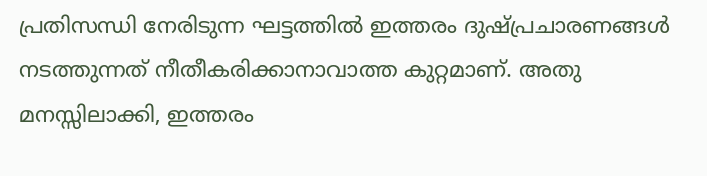പ്രതിസന്ധി നേരിടുന്ന ഘട്ടത്തില്‍ ഇത്തരം ദുഷ്പ്രചാരണങ്ങള്‍ നടത്തുന്നത് നീതീകരിക്കാനാവാത്ത കുറ്റമാണ്. അതു മനസ്സിലാക്കി, ഇത്തരം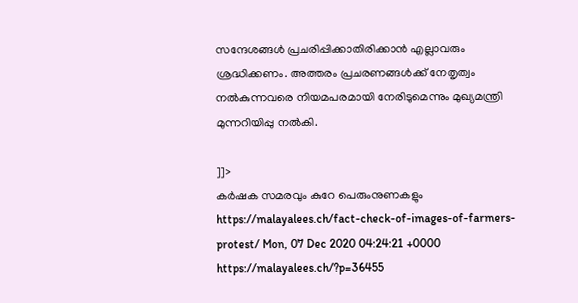സന്ദേശങ്ങൾ പ്രചരിപ്പിക്കാതിരിക്കാൻ എല്ലാവരും ശ്രദ്ധിക്കണം. അത്തരം പ്രചരണങ്ങൾക്ക് നേതൃത്വം നൽകുന്നവരെ നിയമപരമായി നേരിടുമെന്നും മുഖ്യമന്ത്രി മുന്നറിയിപ്പു നൽകി.

]]>
കര്‍ഷക സമരവും കുറേ പെരുംനുണകളും https://malayalees.ch/fact-check-of-images-of-farmers-protest/ Mon, 07 Dec 2020 04:24:21 +0000 https://malayalees.ch/?p=36455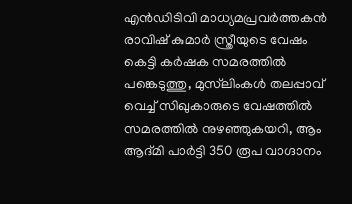എന്‍ഡിടിവി മാധ്യമപ്രവര്‍ത്തകന്‍ രാവിഷ് കുമാര്‍ സ്ത്രീയുടെ വേഷം കെട്ടി കര്‍ഷക സമരത്തില്‍ പങ്കെടുത്തു, മുസ്‍ലിംകള്‍ തലപ്പാവ് വെച്ച് സിഖുകാരുടെ വേഷത്തില്‍ സമരത്തില്‍ നുഴഞ്ഞുകയറി, ആം ആദ്മി പാര്‍ട്ടി 350 രൂപ വാഗ്ദാനം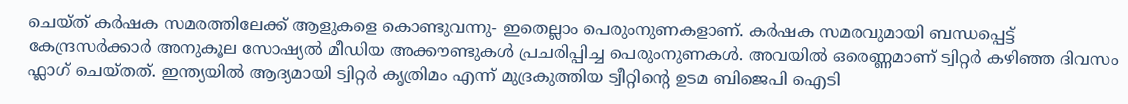ചെയ്ത് കര്‍ഷക സമരത്തിലേക്ക് ആളുകളെ കൊണ്ടുവന്നു- ഇതെല്ലാം പെരുംനുണകളാണ്. കര്‍ഷക സമരവുമായി ബന്ധപ്പെട്ട് കേന്ദ്രസര്‍ക്കാര്‍ അനുകൂല സോഷ്യല്‍ മീഡിയ അക്കൗണ്ടുകള്‍ പ്രചരിപ്പിച്ച പെരുംനുണകള്‍. അവയില്‍ ഒരെണ്ണമാണ് ട്വിറ്റര്‍ കഴിഞ്ഞ ദിവസം ഫ്ലാഗ് ചെയ്തത്. ഇന്ത്യയില്‍ ആദ്യമായി ട്വിറ്റര്‍ കൃത്രിമം എന്ന് മുദ്രകുത്തിയ ട്വീറ്റിന്‍റെ ഉടമ ബിജെപി ഐടി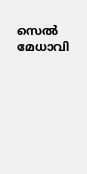സെല്‍ മേധാവി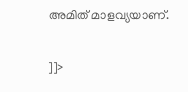അമിത് മാളവ്യയാണ്.

]]>